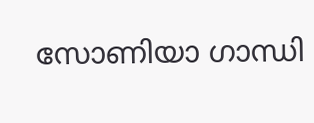സോണിയാ ഗാന്ധി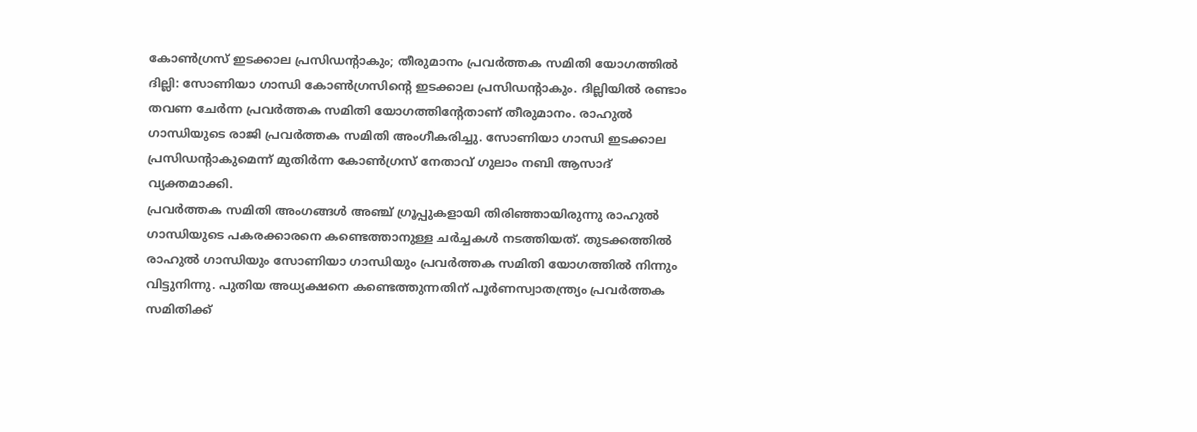കോൺഗ്രസ് ഇടക്കാല പ്രസിഡന്റാകും; തീരുമാനം പ്രവർത്തക സമിതി യോഗത്തിൽ
ദില്ലി: സോണിയാ ഗാന്ധി കോൺഗ്രസിന്റെ ഇടക്കാല പ്രസിഡന്റാകും. ദില്ലിയിൽ രണ്ടാം തവണ ചേർന്ന പ്രവർത്തക സമിതി യോഗത്തിന്റേതാണ് തീരുമാനം. രാഹുൽ ഗാന്ധിയുടെ രാജി പ്രവർത്തക സമിതി അംഗീകരിച്ചു. സോണിയാ ഗാന്ധി ഇടക്കാല പ്രസിഡന്റാകുമെന്ന് മുതിർന്ന കോൺഗ്രസ് നേതാവ് ഗുലാം നബി ആസാദ് വ്യക്തമാക്കി.
പ്രവർത്തക സമിതി അംഗങ്ങൾ അഞ്ച് ഗ്രൂപ്പുകളായി തിരിഞ്ഞായിരുന്നു രാഹുൽ ഗാന്ധിയുടെ പകരക്കാരനെ കണ്ടെത്താനുള്ള ചർച്ചകൾ നടത്തിയത്. തുടക്കത്തിൽ രാഹുൽ ഗാന്ധിയും സോണിയാ ഗാന്ധിയും പ്രവർത്തക സമിതി യോഗത്തിൽ നിന്നും വിട്ടുനിന്നു. പുതിയ അധ്യക്ഷനെ കണ്ടെത്തുന്നതിന് പൂർണസ്വാതന്ത്ര്യം പ്രവർത്തക സമിതിക്ക്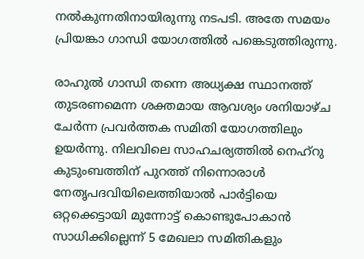നൽകുന്നതിനായിരുന്നു നടപടി. അതേ സമയം പ്രിയങ്കാ ഗാന്ധി യോഗത്തിൽ പങ്കെടുത്തിരുന്നു.

രാഹുൽ ഗാന്ധി തന്നെ അധ്യക്ഷ സ്ഥാനത്ത് തുടരണമെന്ന ശക്തമായ ആവശ്യം ശനിയാഴ്ച ചേർന്ന പ്രവർത്തക സമിതി യോഗത്തിലും ഉയർന്നു. നിലവിലെ സാഹചര്യത്തിൽ നെഹ്റു കുടുംബത്തിന് പുറത്ത് നിന്നൊരാൾ നേതൃപദവിയിലെത്തിയാൽ പാർട്ടിയെ ഒറ്റക്കെട്ടായി മുന്നോട്ട് കൊണ്ടുപോകാൻ സാധിക്കില്ലെന്ന് 5 മേഖലാ സമിതികളും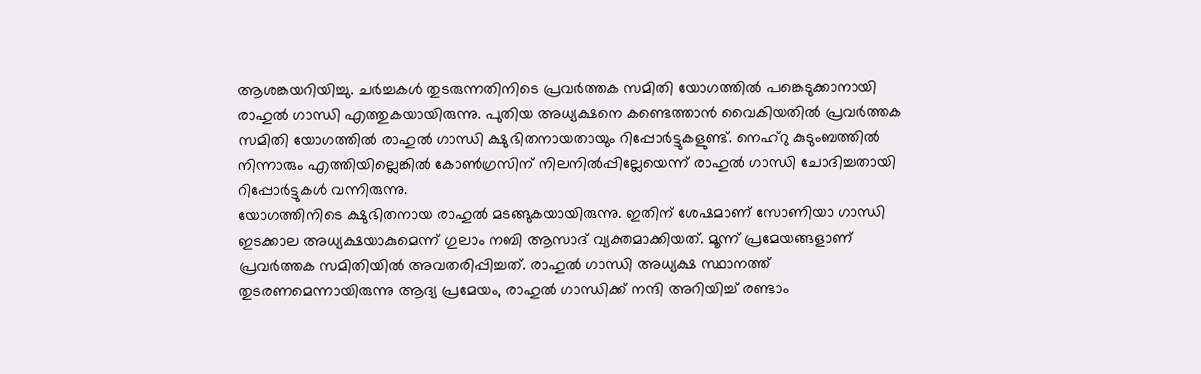ആശങ്കയറിയിച്ചു. ചർച്ചകൾ തുടരുന്നതിനിടെ പ്രവർത്തക സമിതി യോഗത്തിൽ പങ്കെടുക്കാനായി രാഹുൽ ഗാന്ധി എത്തുകയായിരുന്നു. പുതിയ അധ്യക്ഷനെ കണ്ടെത്താൻ വൈകിയതിൽ പ്രവർത്തക സമിതി യോഗത്തിൽ രാഹുൽ ഗാന്ധി ക്ഷുഭിതനായതായും റിപ്പോർട്ടുകളുണ്ട്. നെഹ്റു കുടുംബത്തിൽ നിന്നാരും എത്തിയില്ലെങ്കിൽ കോൺഗ്രസിന് നിലനിൽപ്പില്ലേയെന്ന് രാഹുൽ ഗാന്ധി ചോദിച്ചതായി റിപ്പോർട്ടുകൾ വന്നിരുന്നു.
യോഗത്തിനിടെ ക്ഷുഭിതനായ രാഹുൽ മടങ്ങുകയായിരുന്നു. ഇതിന് ശേഷമാണ് സോണിയാ ഗാന്ധി ഇടക്കാല അധ്യക്ഷയാകുമെന്ന് ഗുലാം നബി ആസാദ് വ്യക്തമാക്കിയത്. മൂന്ന് പ്രമേയങ്ങളാണ് പ്രവർത്തക സമിതിയിൽ അവതരിപ്പിച്ചത്. രാഹുൽ ഗാന്ധി അധ്യക്ഷ സ്ഥാനത്ത് തുടരണമെന്നായിരുന്നു ആദ്യ പ്രമേയം, രാഹുൽ ഗാന്ധിക്ക് നന്ദി അറിയിച്ച് രണ്ടാം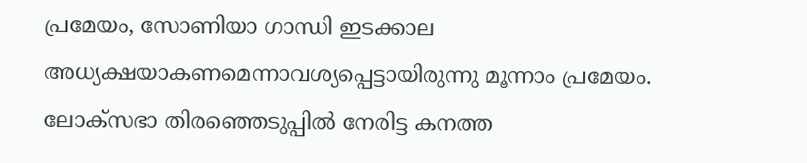പ്രമേയം, സോണിയാ ഗാന്ധി ഇടക്കാല അധ്യക്ഷയാകണമെന്നാവശ്യപ്പെട്ടായിരുന്നു മൂന്നാം പ്രമേയം. ലോക്സഭാ തിരഞ്ഞെടുപ്പിൽ നേരിട്ട കനത്ത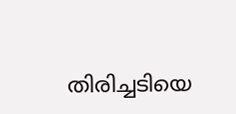തിരിച്ചടിയെ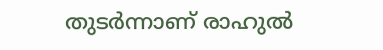തുടർന്നാണ് രാഹുൽ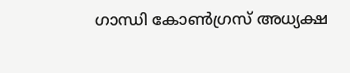ഗാന്ധി കോൺഗ്രസ് അധ്യക്ഷ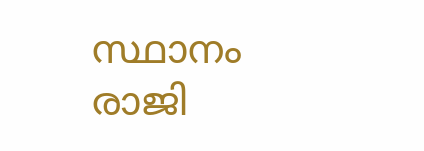സ്ഥാനം രാജി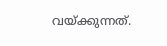വയ്ക്കുന്നത്.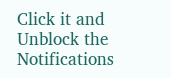Click it and Unblock the Notifications